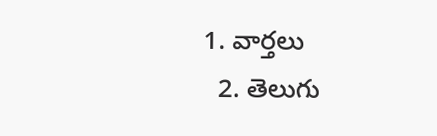1. వార్తలు
  2. తెలుగు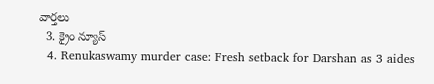వార్తలు
  3. క్రైం న్యూస్
  4. Renukaswamy murder case: Fresh setback for Darshan as 3 aides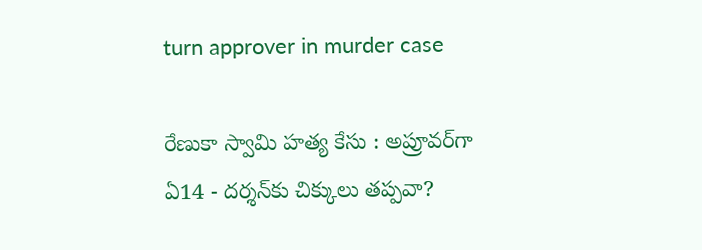turn approver in murder case

రేణుకా స్వామి హత్య కేసు : అప్రూవర్‌గా ఏ14 - దర్శన్‌కు చిక్కులు తప్పవా?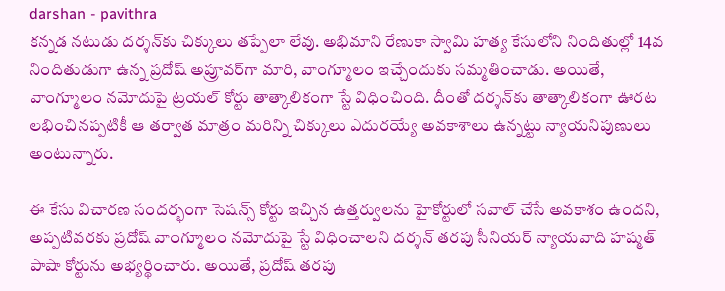darshan - pavithra
కన్నడ నటుడు దర్శన్‌కు చిక్కులు తప్పేలా లేవు. అభిమాని రేణుకా స్వామి హత్య కేసులోని నిందితుల్లో 14వ నిందితుడుగా ఉన్న ప్రదోష్ అప్రూవర్‌గా మారి, వాంగ్మూలం ఇచ్చేందుకు సమ్మతించాడు. అయితే, వాంగ్మూలం నమోదుపై ట్రయల్ కోర్టు తాత్కాలికంగా స్టే విధించింది. దీంతో దర్శన్‌కు తాత్కాలికంగా ఊరట లభించినప్పటికీ ఆ తర్వాత మాత్రం మరిన్ని చిక్కులు ఎదురయ్యే అవకాశాలు ఉన్నట్టు న్యాయనిపుణులు అంటున్నారు.

ఈ కేసు విచారణ సందర్భంగా సెషన్స్ కోర్టు ఇచ్చిన ఉత్తర్వులను హైకోర్టులో సవాల్ చేసే అవకాశం ఉందని, అప్పటివరకు ప్రదోష్ వాంగ్మూలం నమోదుపై స్టే విధించాలని దర్శన్ తరపు సీనియర్ న్యాయవాది హష్మత్ పాషా కోర్టును అభ్యర్థించారు. అయితే, ప్రదోష్ తరపు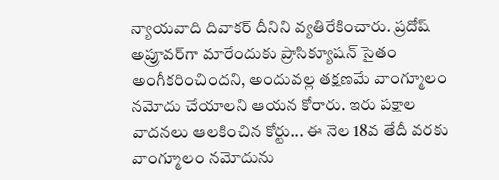న్యాయవాది దివాకర్ దీనిని వ్యతిరేకించారు. ప్రదోష్ అప్రూవర్‌గా మారేందుకు ప్రాసిక్యూషన్ సైతం అంగీకరించిందని, అందువల్ల తక్షణమే వాంగ్మూలం నమోదు చేయాలని ఆయన కోరారు. ఇరు పక్షాల వాదనలు ఆలకించిన కోర్టు... ఈ నెల 18వ తేదీ వరకు వాంగ్మూలం నమోదును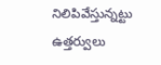నిలిపివేస్తున్నట్టు ఉత్తర్వులు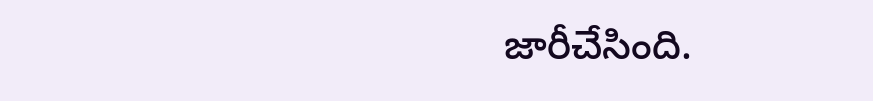జారీచేసింది.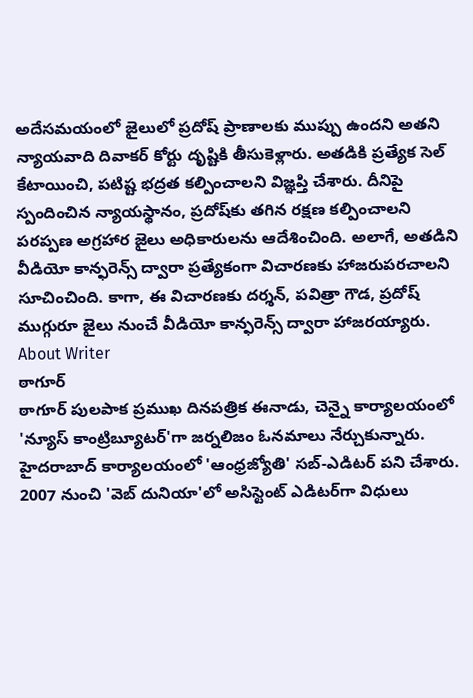అదేసమయంలో జైలులో ప్రదోష్ ప్రాణాలకు ముప్పు ఉందని అతని న్యాయవాది దివాకర్ కోర్టు దృష్టికి తీసుకెళ్లారు. అతడికి ప్రత్యేక సెల్ కేటాయించి, పటిష్ట భద్రత కల్పించాలని విజ్ఞప్తి చేశారు. దీనిపై స్పందించిన న్యాయస్థానం, ప్రదోష్‌కు తగిన రక్షణ కల్పించాలని పరప్పణ అగ్రహార జైలు అధికారులను ఆదేశించింది. అలాగే, అతడిని వీడియో కాన్ఫరెన్స్ ద్వారా ప్రత్యేకంగా విచారణకు హాజరుపరచాలని సూచించింది. కాగా, ఈ విచారణకు దర్శన్, పవిత్రా గౌడ, ప్రదోష్ ముగ్గురూ జైలు నుంచే వీడియో కాన్ఫరెన్స్ ద్వారా హాజరయ్యారు.
About Writer
ఠాగూర్
ఠాగూర్ పులపాక ప్రముఖ దినపత్రిక ఈనాడు, చెన్నై కార్యాలయంలో 'న్యూస్ కాంట్రిబ్యూటర్‌'గా జర్నలిజం ఓనమాలు నేర్చుకున్నారు. హైదరాబాద్ కార్యాలయంలో 'ఆంధ్రజ్యోతి' సబ్-ఎడిటర్ పని చేశారు. 2007 నుంచి 'వెబ్ దునియా'లో అసిస్టెంట్ ఎడిటర్‌‌గా విధులు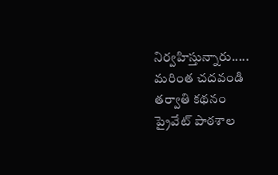నిర్వహిస్తున్నారు..... మరింత చదవండి
తర్వాతి కథనం
ప్రైవేట్ పాఠశాల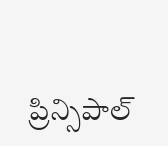ప్రిన్సిపాల్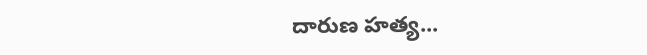దారుణ హత్య...